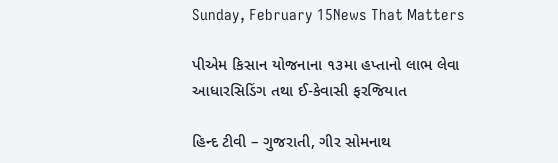Sunday, February 15News That Matters

પીએમ કિસાન યોજનાના ૧૩મા હપ્તાનો લાભ લેવા આધારસિડિંગ તથા ઈ-કેવાસી ફરજિયાત

હિન્દ ટીવી – ગુજરાતી, ગીર સોમનાથ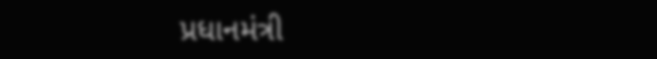પ્રધાનમંત્રી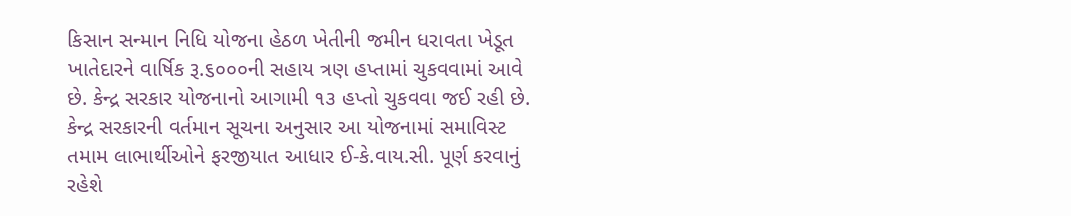કિસાન સન્માન નિધિ યોજના હેઠળ ખેતીની જમીન ધરાવતા ખેડૂત ખાતેદારને વાર્ષિક રૂ.૬૦૦૦ની સહાય ત્રણ હપ્તામાં ચુકવવામાં આવે છે. કેન્દ્ર સરકાર યોજનાનો આગામી ૧૩ હપ્તો ચુકવવા જઈ રહી છે. કેન્દ્ર સરકારની વર્તમાન સૂચના અનુસાર આ યોજનામાં સમાવિસ્ટ તમામ લાભાર્થીઓને ફરજીયાત આધાર ઈ-કે.વાય.સી. પૂર્ણ કરવાનું રહેશે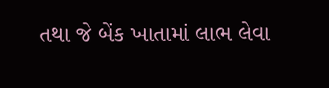તથા જે બેંક ખાતામાં લાભ લેવા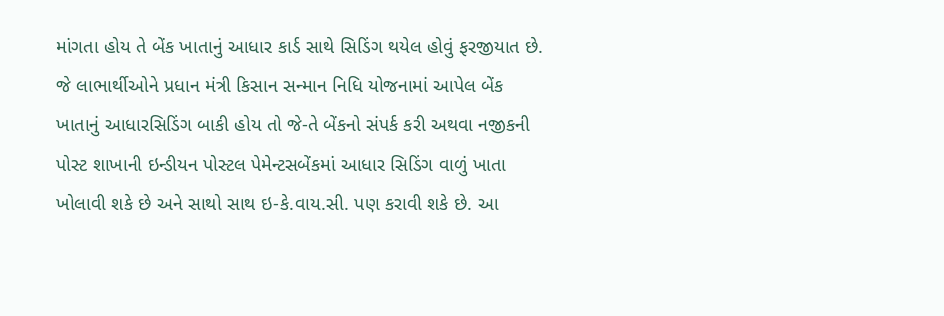માંગતા હોય તે બેંક ખાતાનું આધાર કાર્ડ સાથે સિડિંગ થયેલ હોવું ફરજીયાત છે. જે લાભાર્થીઓને પ્રધાન મંત્રી કિસાન સન્માન નિધિ યોજનામાં આપેલ બેંક ખાતાનું આધારસિડિંગ બાકી હોય તો જે-તે બેંકનો સંપર્ક કરી અથવા નજીકની પોસ્ટ શાખાની ઇન્ડીયન પોસ્ટલ પેમેન્ટસબેંકમાં આધાર સિડિંગ વાળું ખાતા ખોલાવી શકે છે અને સાથો સાથ ઇ-કે.વાય.સી. પણ કરાવી શકે છે. આ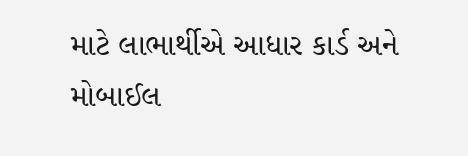માટે લાભાર્થીએ આધાર કાર્ડ અને મોબાઈલ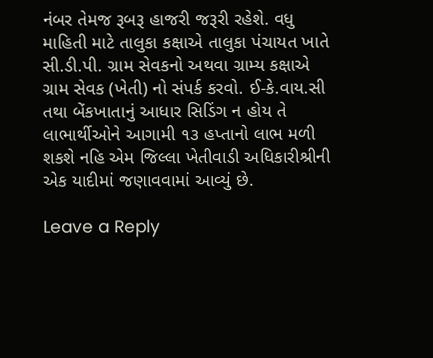નંબર તેમજ રૂબરૂ હાજરી જરૂરી રહેશે. વધુ માહિતી માટે તાલુકા કક્ષાએ તાલુકા પંચાયત ખાતે સી.ડી.પી. ગ્રામ સેવકનો અથવા ગ્રામ્ય કક્ષાએ ગ્રામ સેવક (ખેતી) નો સંપર્ક કરવો. ઈ-કે.વાય.સી તથા બેંકખાતાનું આધાર સિડિંગ ન હોય તે લાભાર્થીઓને આગામી ૧૩ હપ્તાનો લાભ મળી શકશે નહિ એમ જિલ્લા ખેતીવાડી અધિકારીશ્રીની એક યાદીમાં જણાવવામાં આવ્યું છે.

Leave a Reply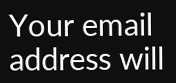Your email address will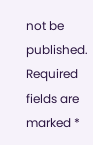not be published. Required fields are marked *